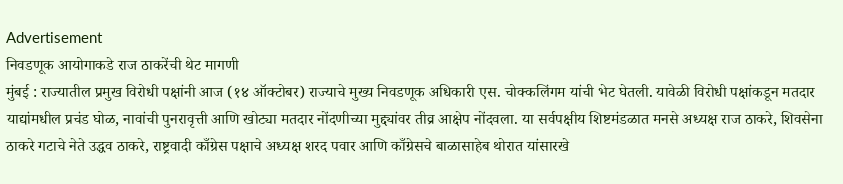Advertisement
निवडणूक आयोगाकडे राज ठाकरेंची थेट मागणी
मुंबई : राज्यातील प्रमुख विरोधी पक्षांनी आज (१४ ऑक्टोबर) राज्याचे मुख्य निवडणूक अधिकारी एस. चोक्कलिंगम यांची भेट घेतली. यावेळी विरोधी पक्षांकडून मतदार याद्यांमधील प्रचंड घोळ, नावांची पुनरावृत्ती आणि खोट्या मतदार नोंदणीच्या मुद्द्यांवर तीव्र आक्षेप नोंदवला. या सर्वपक्षीय शिष्टमंडळात मनसे अध्यक्ष राज ठाकरे, शिवसेना ठाकरे गटाचे नेते उद्धव ठाकरे, राष्ट्रवादी काँग्रेस पक्षाचे अध्यक्ष शरद पवार आणि काँग्रेसचे बाळासाहेब थोरात यांसारखे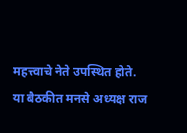महत्त्वाचे नेते उपस्थित होते.
या बैठकीत मनसे अध्यक्ष राज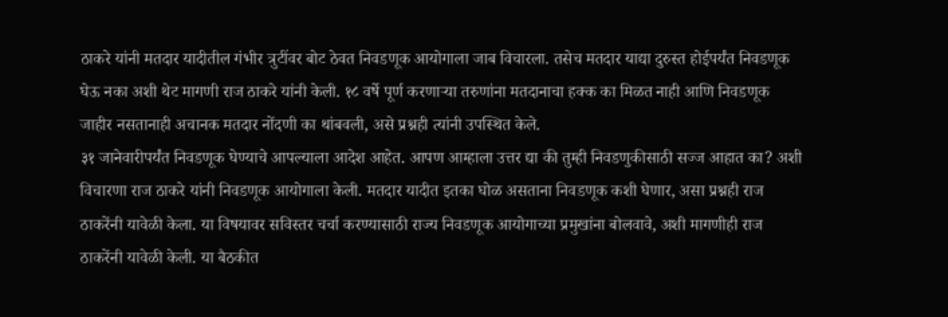ठाकरे यांनी मतदार यादीतील गंभीर त्रुटींवर बोट ठेवत निवडणूक आयोगाला जाब विचारला. तसेच मतदार याद्या दुरुस्त होईपर्यंत निवडणूक घेऊ नका अशी थेट मागणी राज ठाकरे यांनी केली. १८ वर्षे पूर्ण करणाऱ्या तरुणांना मतदानाचा हक्क का मिळत नाही आणि निवडणूक जाहीर नसतानाही अचानक मतदार नोंदणी का थांबवली, असे प्रश्नही त्यांनी उपस्थित केले.
३१ जानेवारीपर्यंत निवडणूक घेण्याचे आपल्याला आदेश आहेत. आपण आम्हाला उत्तर द्या की तुम्ही निवडणुकीसाठी सज्ज आहात का? अशी विचारणा राज ठाकरे यांनी निवडणूक आयोगाला केली. मतदार यादीत इतका घोळ असताना निवडणूक कशी घेणार, असा प्रश्नही राज ठाकरेंनी यावेळी केला. या विषयावर सविस्तर चर्चा करण्यासाठी राज्य निवडणूक आयोगाच्या प्रमुखांना बोलवावे, अशी मागणीही राज ठाकरेंनी यावेळी केली. या बैठकीत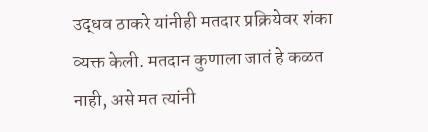उद्धव ठाकरे यांनीही मतदार प्रक्रियेवर शंका व्यक्त केली. मतदान कुणाला जातं हे कळत नाही, असे मत त्यांनी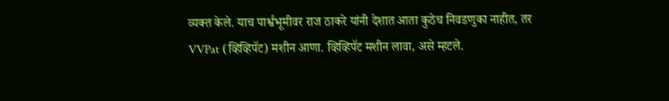व्यक्त केले. याच पार्श्वभूमीवर राज ठाकरे यांनी देशात आता कुठेच निवडणुका नाहीत, तर VVPat (व्हिव्हिपॅट) मशीन आणा. व्हिव्हिपॅट मशीन लावा, असे म्हटले.